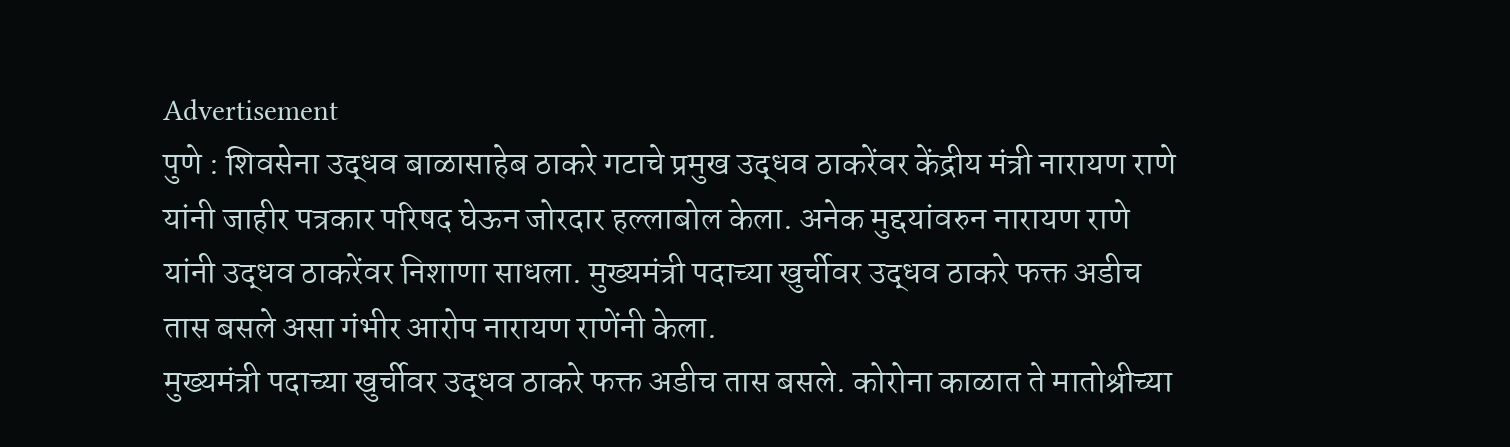Advertisement
पुणे : शिवसेना उद्धव बाळासाहेब ठाकरे गटाचे प्रमुख उद्धव ठाकरेंवर केंद्रीय मंत्री नारायण राणे यांनी जाहीर पत्रकार परिषद घेऊन जोरदार हल्लाबोल केला. अनेक मुद्दयांवरुन नारायण राणे यांनी उद्धव ठाकरेंवर निशाणा साधला. मुख्यमंत्री पदाच्या खुर्चीवर उद्धव ठाकरे फक्त अडीच तास बसले असा गंभीर आरोप नारायण राणेंनी केला.
मुख्यमंत्री पदाच्या खुर्चीवर उद्धव ठाकरे फक्त अडीच तास बसले. कोरोना काळात ते मातोश्रीच्या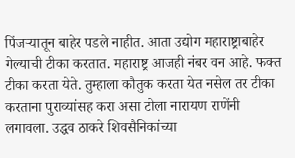पिंजऱ्यातून बाहेर पडले नाहीत. आता उद्योग महाराष्ट्राबाहेर गेल्याची टीका करतात. महाराष्ट्र आजही नंबर वन आहे. फक्त टीका करता येते. तुम्हाला कौतुक करता येत नसेल तर टीका करताना पुराव्यांसह करा असा टोला नारायण राणेंनी लगावला. उद्धव ठाकरे शिवसैनिकांच्या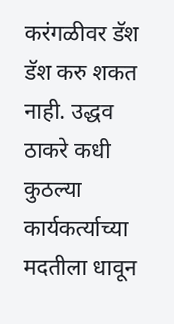करंगळीवर डॅश डॅश करु शकत नाही. उद्धव ठाकरे कधी कुठल्या कार्यकर्त्याच्या मदतीला धावून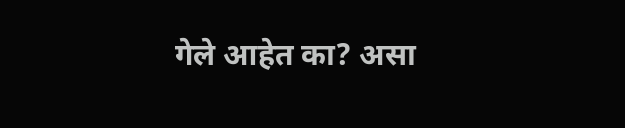गेले आहेत का? असा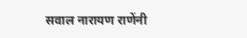सवाल नारायण राणेंनी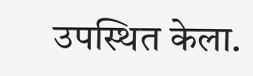उपस्थित केला.